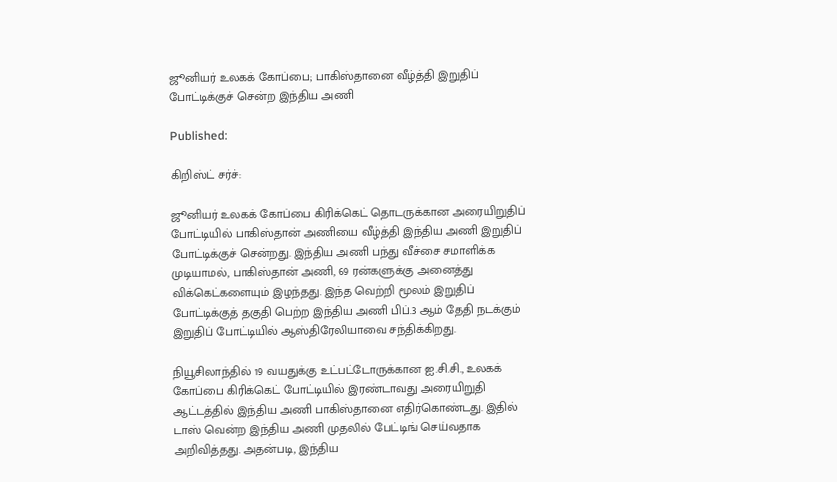ஜூனியர் உலகக் கோப்பை; பாகிஸ்தானை வீழ்த்தி இறுதிப் போட்டிக்குச் சென்ற இந்திய அணி

Published:

கிறிஸ்ட் சர்ச்:

ஜூனியர் உலகக் கோப்பை கிரிக்கெட் தொடருக்கான அரையிறுதிப் போட்டியில் பாகிஸ்தான் அணியை வீழ்த்தி இந்திய அணி இறுதிப் போட்டிக்குச் சென்றது. இந்திய அணி பந்து வீச்சை சமாளிக்க முடியாமல், பாகிஸ்தான் அணி, 69 ரன்களுக்கு அனைத்து விக்கெட்களையும் இழந்தது. இந்த வெற்றி மூலம் இறுதிப் போட்டிக்குத் தகுதி பெற்ற இந்திய அணி பிப்.3 ஆம் தேதி நடக்கும் இறுதிப் போட்டியில் ஆஸ்திரேலியாவை சந்திக்கிறது.

நியூசிலாந்தில் 19 வயதுக்கு உட்பட்டோருக்கான ஐ.சி.சி., உலகக் கோப்பை கிரிக்கெட் போட்டியில் இரண்டாவது அரையிறுதி ஆட்டத்தில் இந்திய அணி பாகிஸ்தானை எதிர்கொண்டது. இதில் டாஸ் வென்ற இந்திய அணி முதலில் பேட்டிங் செய்வதாக அறிவித்தது. அதன்படி, இந்திய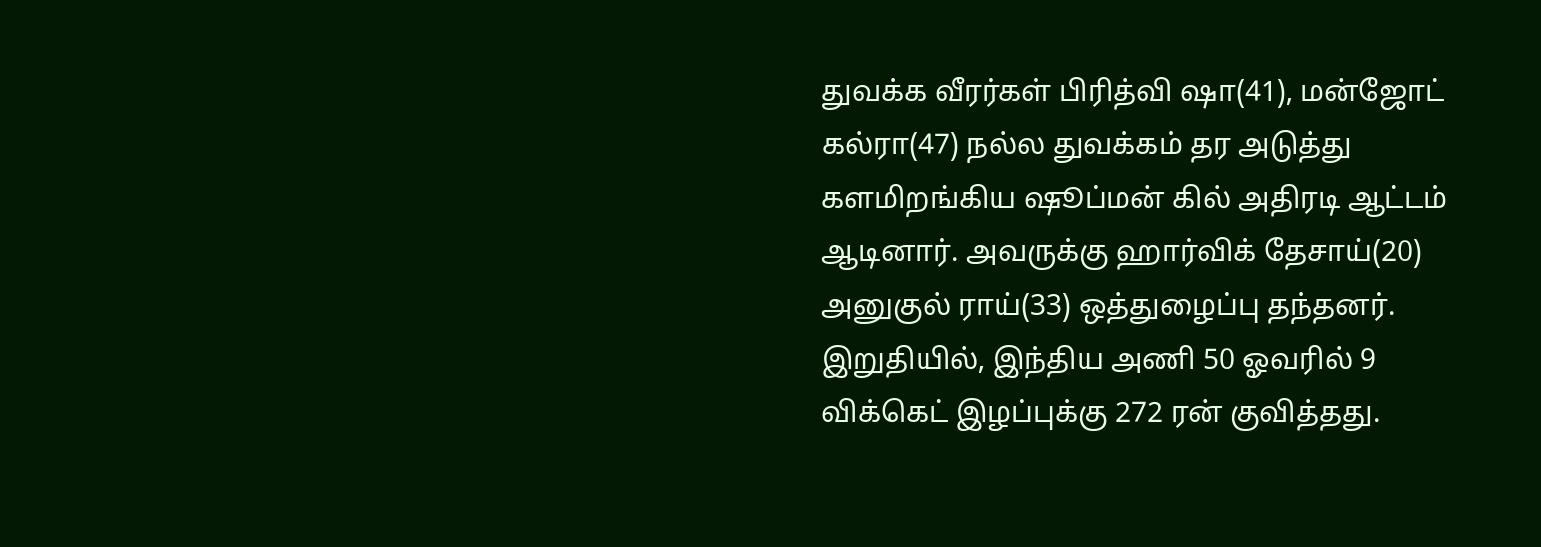துவக்க வீரர்கள் பிரித்வி ஷா(41), மன்ஜோட் கல்ரா(47) நல்ல துவக்கம் தர அடுத்து களமிறங்கிய ஷூப்மன் கில் அதிரடி ஆட்டம் ஆடினார். அவருக்கு ஹார்விக் தேசாய்(20) அனுகுல் ராய்(33) ஒத்துழைப்பு தந்தனர். இறுதியில், இந்திய அணி 50 ஓவரில் 9 விக்கெட் இழப்புக்கு 272 ரன் குவித்தது.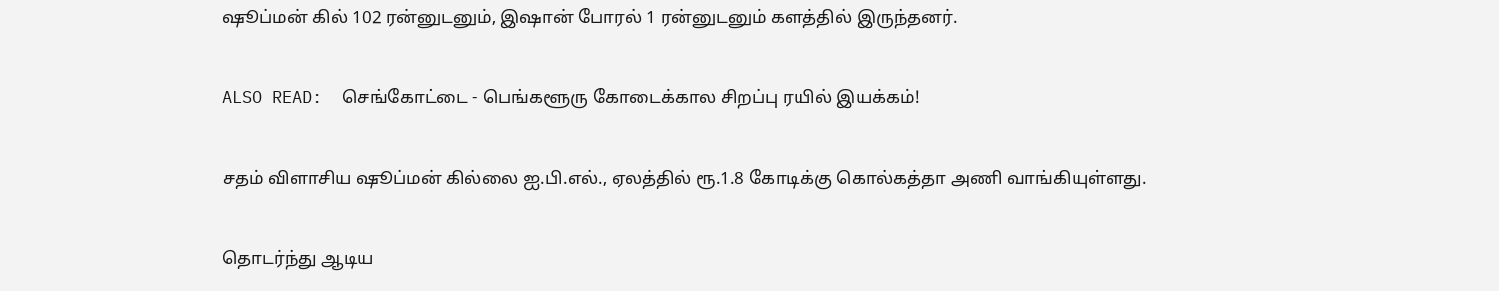ஷூப்மன் கில் 102 ரன்னுடனும், இஷான் போரல் 1 ரன்னுடனும் களத்தில் இருந்தனர்.

ALSO READ:  செங்கோட்டை - பெங்களூரு கோடைக்கால சிறப்பு ரயில் இயக்கம்!

சதம் விளாசிய ஷூப்மன் கில்லை ஐ.பி.எல்., ஏலத்தில் ரூ.1.8 கோடிக்கு கொல்கத்தா அணி வாங்கியுள்ளது.

தொடர்ந்து ஆடிய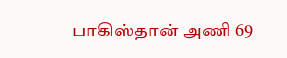பாகிஸ்தான் அணி 69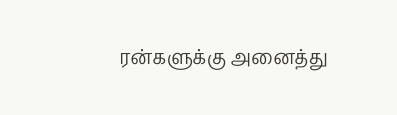ரன்களுக்கு அனைத்து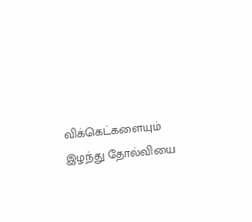விக்கெட்களையும் இழந்து தோல்வியை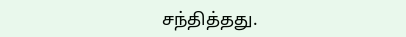சந்தித்தது.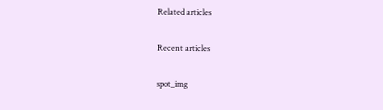Related articles

Recent articles

spot_img